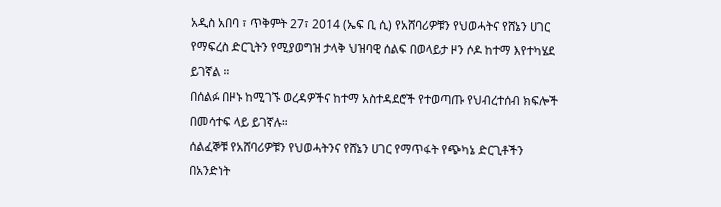አዲስ አበባ ፣ ጥቅምት 27፣ 2014 (ኤፍ ቢ ሲ) የአሸባሪዎቹን የህወሓትና የሸኔን ሀገር የማፍረስ ድርጊትን የሚያወግዝ ታላቅ ህዝባዊ ሰልፍ በወላይታ ዞን ሶዶ ከተማ እየተካሄደ ይገኛል ።
በሰልፉ በዞኑ ከሚገኙ ወረዳዎችና ከተማ አስተዳደሮች የተወጣጡ የህብረተሰብ ክፍሎች በመሳተፍ ላይ ይገኛሉ።
ሰልፈኞቹ የአሸባሪዎቹን የህወሓትንና የሸኔን ሀገር የማጥፋት የጭካኔ ድርጊቶችን በአንድነት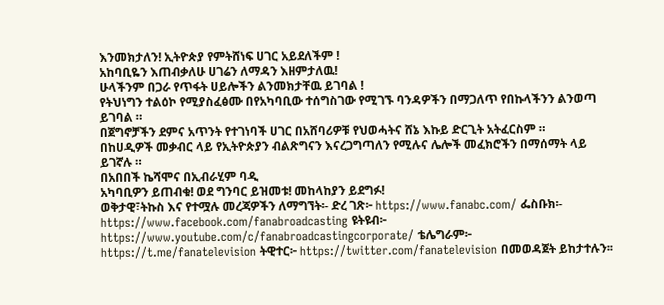እንመክታለን! ኢትዮጵያ የምትሸነፍ ሀገር አይደለችም !
አከባቢዬን እጠብቃለሁ ሀገሬን ለማዳን እዘምታለዉ!
ሁላችንም በጋራ የጥፋት ሀይሎችን ልንመክታቸዉ ይገባል !
የትህነግን ተልዕኮ የሚያስፈፅሙ በየአካባቢው ተሰግስገው የሚገኙ ባንዳዎችን በማጋለጥ የበኩላችንን ልንወጣ ይገባል ።
በጀግኖቻችን ደምና አጥንት የተገነባች ሀገር በአሸባሪዎቹ የህወሓትና ሸኔ እኩይ ድርጊት አትፈርስም ።
በከሀዲዎች መቃብር ላይ የኢትዮጵያን ብልጽግናን እናረጋግጣለን የሚሉና ሌሎች መፈክሮችን በማሰማት ላይ ይገኛሉ ።
በአበበች ኬሻሞና በኢብራሂም ባዲ
አካባቢዎን ይጠብቁ! ወደ ግንባር ይዝመቱ! መከላከያን ይደግፉ!
ወቅታዊ፣ትኩስ እና የተሟሉ መረጃዎችን ለማግኘት፡- ድረ ገጽ፦ https://www.fanabc.com/ ፌስቡክ፡- https://www.facebook.com/fanabroadcasting ዩትዩብ፦ https://www.youtube.com/c/fanabroadcastingcorporate/ ቴሌግራም፦ https://t.me/fanatelevision ትዊተር፦ https://twitter.com/fanatelevision በመወዳጀት ይከታተሉን፡፡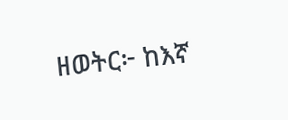ዘወትር፦ ከእኛ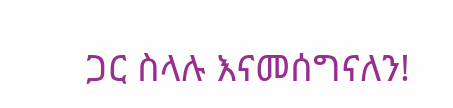ጋር ስላሉ እናመሰግናለን!